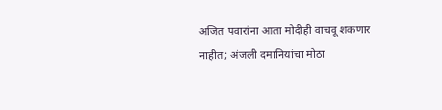अजित पवारांना आता मोदीही वाचवू शकणार नाहीत; अंजली दमानियांचा मोठा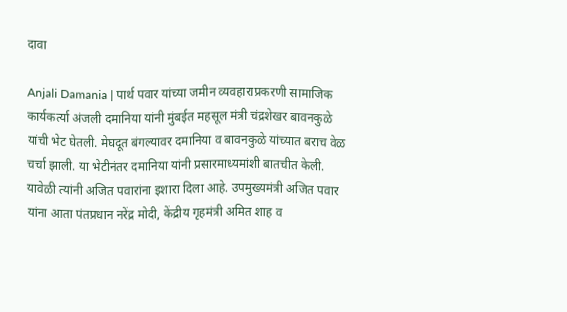दावा

Anjali Damania | पार्थ पवार यांच्या जमीन व्यवहाराप्रकरणी सामाजिक कार्यकर्त्या अंजली दमानिया यांनी मुंबईत महसूल मंत्री चंद्रशेखर बावनकुळे यांची भेट घेतली. मेघदूत बंगल्यावर दमानिया व बावनकुळे यांच्यात बराच वेळ चर्चा झाली. या भेटीनंतर दमानिया यांनी प्रसारमाध्यमांशी बातचीत केली. यावेळी त्यांनी अजित पवारांना इशारा दिला आहे. उपमुख्यमंत्री अजित पवार यांना आता पंतप्रधान नरेंद्र मोदी, केंद्रीय गृहमंत्री अमित शाह व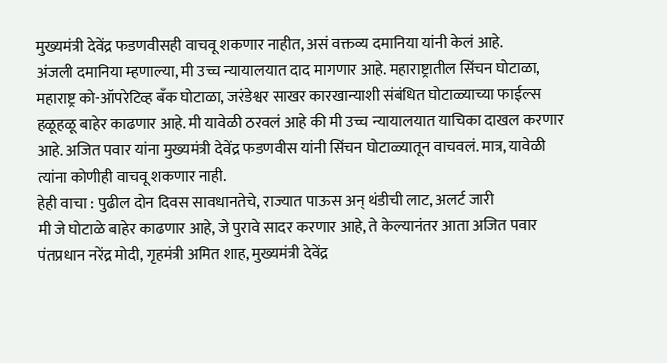मुख्यमंत्री देवेंद्र फडणवीसही वाचवू शकणार नाहीत, असं वक्तव्य दमानिया यांनी केलं आहे.
अंजली दमानिया म्हणाल्या, मी उच्च न्यायालयात दाद मागणार आहे. महाराष्ट्रातील सिंचन घोटाळा, महाराष्ट्र को-ऑपरेटिव्ह बँक घोटाळा, जरंडेश्वर साखर कारखान्याशी संबंधित घोटाळ्याच्या फाईल्स हळूहळू बाहेर काढणार आहे. मी यावेळी ठरवलं आहे की मी उच्च न्यायालयात याचिका दाखल करणार आहे. अजित पवार यांना मुख्यमंत्री देवेंद्र फडणवीस यांनी सिंचन घोटाळ्यातून वाचवलं. मात्र, यावेळी त्यांना कोणीही वाचवू शकणार नाही.
हेही वाचा : पुढील दोन दिवस सावधानतेचे, राज्यात पाऊस अन् थंडीची लाट, अलर्ट जारी
मी जे घोटाळे बाहेर काढणार आहे, जे पुरावे सादर करणार आहे, ते केल्यानंतर आता अजित पवार पंतप्रधान नरेंद्र मोदी, गृहमंत्री अमित शाह, मुख्यमंत्री देवेंद्र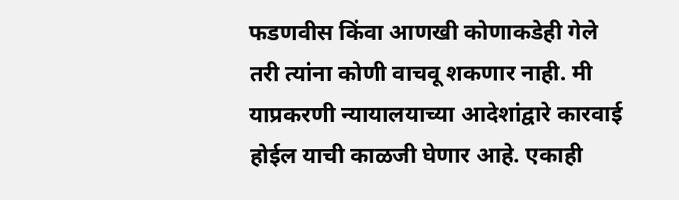फडणवीस किंवा आणखी कोणाकडेही गेले तरी त्यांना कोणी वाचवू शकणार नाही. मी याप्रकरणी न्यायालयाच्या आदेशांद्वारे कारवाई होईल याची काळजी घेणार आहे. एकाही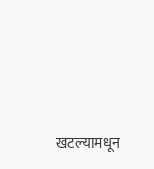खटल्यामधून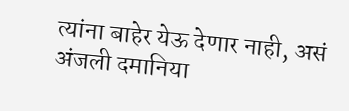त्यांना बाहेर येऊ देणार नाही, असं अंजली दमानिया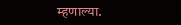म्हणाल्या.